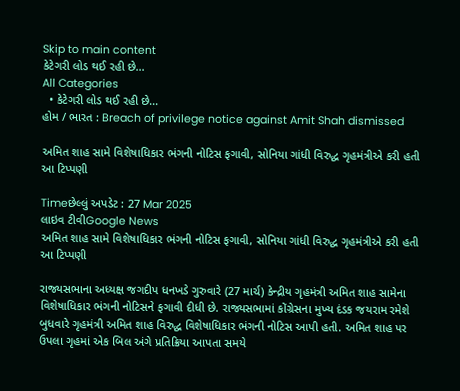Skip to main content
કેટેગરી લોડ થઈ રહી છે...
All Categories
  • કેટેગરી લોડ થઈ રહી છે...
હોમ / ભારત : Breach of privilege notice against Amit Shah dismissed

અમિત શાહ સામે વિશેષાધિકાર ભંગની નોટિસ ફગાવી, સોનિયા ગાંધી વિરુદ્ધ ગૃહમંત્રીએ કરી હતી આ ટિપ્પણી

Timeછેલ્લું અપડેટ : 27 Mar 2025
લાઇવ ટીવીGoogle News
અમિત શાહ સામે વિશેષાધિકાર ભંગની નોટિસ ફગાવી, સોનિયા ગાંધી વિરુદ્ધ ગૃહમંત્રીએ કરી હતી આ ટિપ્પણી

રાજ્યસભાના અધ્યક્ષ જગદીપ ધનખડે ગુરુવારે (27 માર્ચ) કેન્દ્રીય ગૃહમંત્રી અમિત શાહ સામેના વિશેષાધિકાર ભંગની નોટિસને ફગાવી દીધી છે. રાજ્યસભામાં કોંગ્રેસના મુખ્ય દંડક જયરામ રમેશે બુધવારે ગૃહમંત્રી અમિત શાહ વિરુદ્ધ વિશેષાધિકાર ભંગની નોટિસ આપી હતી. અમિત શાહ પર ઉપલા ગૃહમાં એક બિલ અંગે પ્રતિક્રિયા આપતા સમયે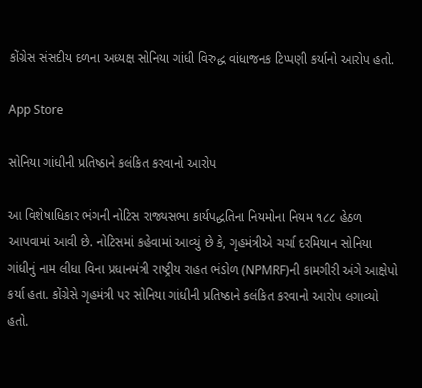કોંગ્રેસ સંસદીય દળના અધ્યક્ષ સોનિયા ગાંધી વિરુદ્ધ વાંધાજનક ટિપ્પણી કર્યાનો આરોપ હતો.

App Store

સોનિયા ગાંધીની પ્રતિષ્ઠાને કલંકિત કરવાનો આરોપ

આ વિશેષાધિકાર ભંગની નોટિસ રાજ્યસભા કાર્યપદ્ધતિના નિયમોના નિયમ ૧૮૮ હેઠળ આપવામાં આવી છે. નોટિસમાં કહેવામાં આવ્યું છે કે, ગૃહમંત્રીએ ચર્ચા દરમિયાન સોનિયા ગાંધીનું નામ લીધા વિના પ્રધાનમંત્રી રાષ્ટ્રીય રાહત ભંડોળ (NPMRF)ની કામગીરી અંગે આક્ષેપો કર્યા હતા. કોંગ્રેસે ગૃહમંત્રી પર સોનિયા ગાંધીની પ્રતિષ્ઠાને કલંકિત કરવાનો આરોપ લગાવ્યો હતો.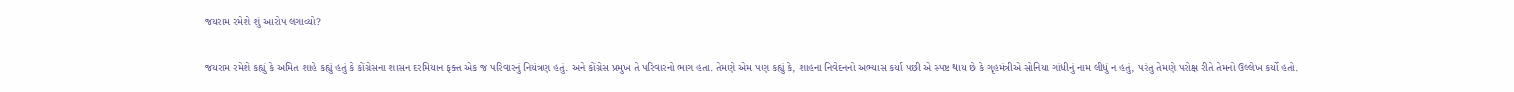જયરામ રમેશે શું આરોપ લગાવ્યો?

જયરામ રમેશે કહ્યું કે અમિત શાહે કહ્યું હતું કે કોંગ્રેસના શાસન દરમિયાન ફક્ત એક જ પરિવારનું નિયંત્રણ હતું. અને કોંગ્રેસ પ્રમુખ તે પરિવારનો ભાગ હતા. તેમણે એમ પણ કહ્યું કે, શાહના નિવેદનનો અભ્યાસ કર્યા પછી એ સ્પષ્ટ થાય છે કે ગૃહમંત્રીએ સોનિયા ગાંધીનું નામ લીધું ન હતું, પરંતુ તેમણે પરોક્ષ રીતે તેમનો ઉલ્લેખ કર્યો હતો.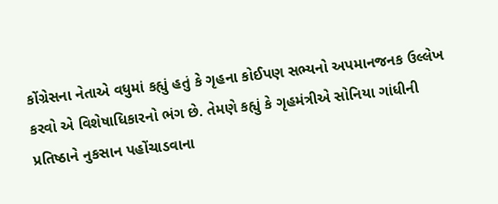કોંગ્રેસના નેતાએ વધુમાં કહ્યું હતું કે ગૃહના કોઈપણ સભ્યનો અપમાનજનક ઉલ્લેખ કરવો એ વિશેષાધિકારનો ભંગ છે. તેમણે કહ્યું કે ગૃહમંત્રીએ સોનિયા ગાંધીની પ્રતિષ્ઠાને નુકસાન પહોંચાડવાના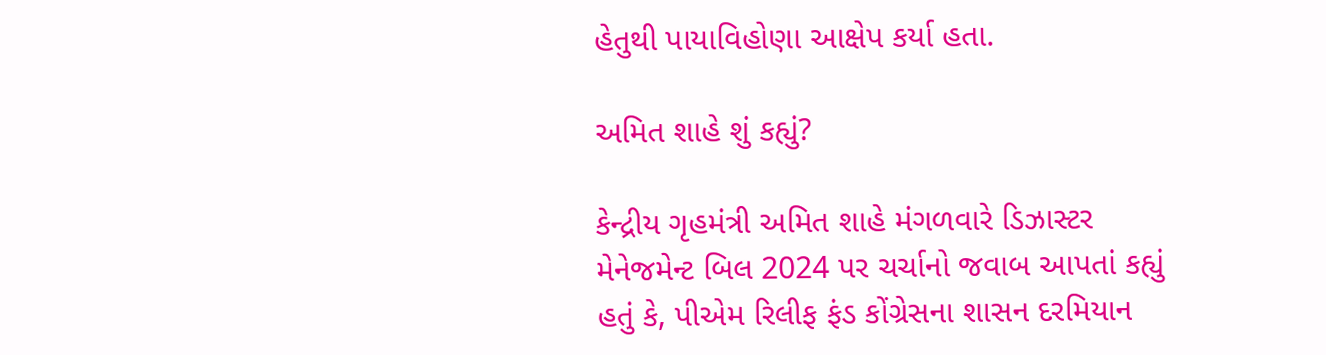હેતુથી પાયાવિહોણા આક્ષેપ કર્યા હતા.

અમિત શાહે શું કહ્યું?

કેન્દ્રીય ગૃહમંત્રી અમિત શાહે મંગળવારે ડિઝાસ્ટર મેનેજમેન્ટ બિલ 2024 પર ચર્ચાનો જવાબ આપતાં કહ્યું હતું કે, પીએમ રિલીફ ફંડ કોંગ્રેસના શાસન દરમિયાન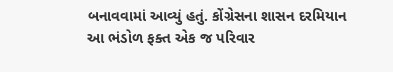બનાવવામાં આવ્યું હતું. કોંગ્રેસના શાસન દરમિયાન આ ભંડોળ ફક્ત એક જ પરિવાર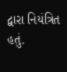દ્વારા નિયંત્રિત હતું.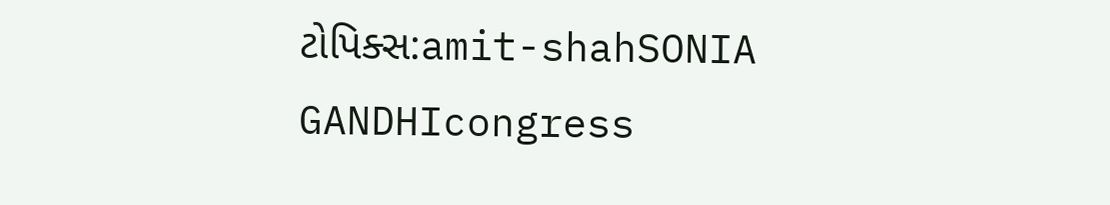ટોપિક્સ:amit-shahSONIA GANDHIcongress